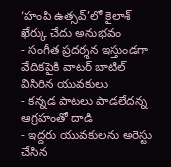‘హంపి ఉత్సవ్’లో కైలాశ్ ఖేర్కు చేదు అనుభవం
- సంగీత ప్రదర్శన ఇస్తుండగా వేదికపైకి వాటర్ బాటిల్ విసిరిన యువకులు
- కన్నడ పాటలు పాడలేదన్న ఆగ్రహంతో దాడి
- ఇద్దరు యువకులను అరెస్టు చేసిన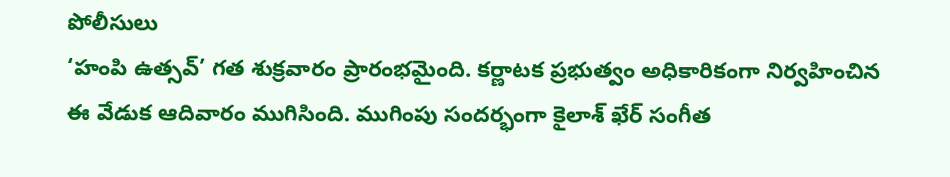పోలీసులు
‘హంపి ఉత్సవ్’ గత శుక్రవారం ప్రారంభమైంది. కర్ణాటక ప్రభుత్వం అధికారికంగా నిర్వహించిన ఈ వేడుక ఆదివారం ముగిసింది. ముగింపు సందర్భంగా కైలాశ్ ఖేర్ సంగీత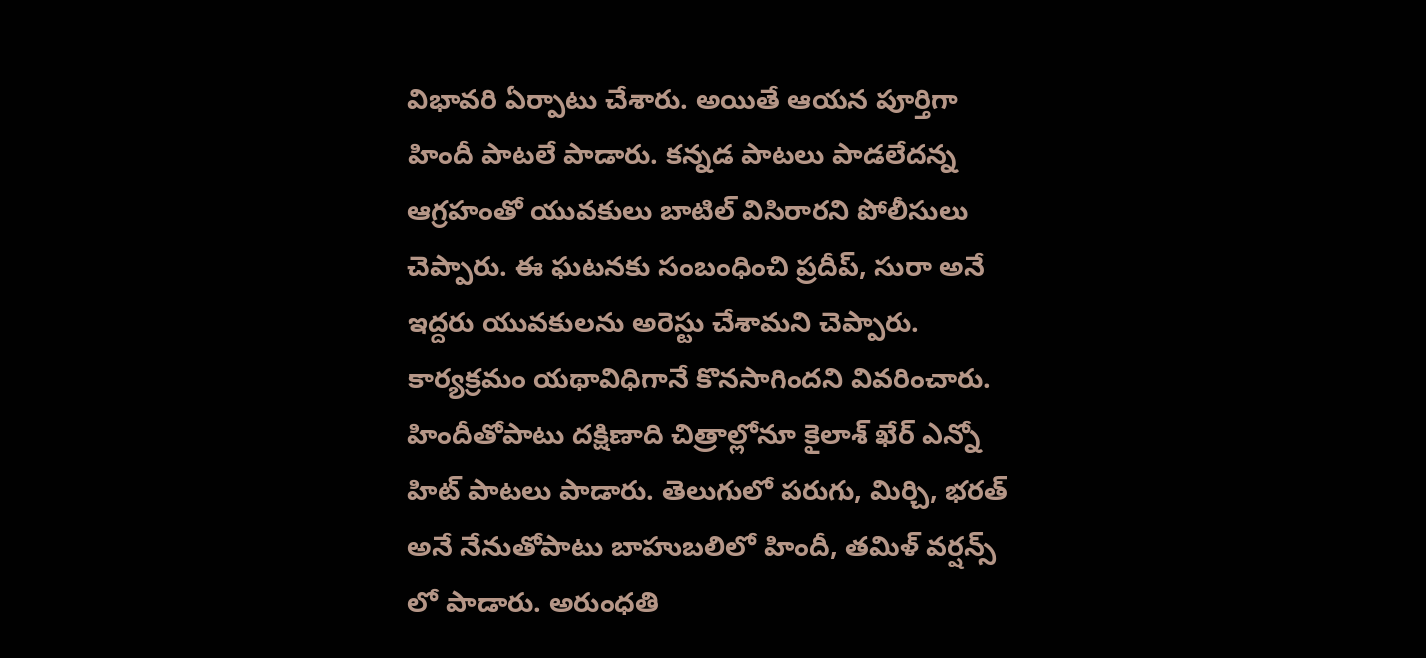విభావరి ఏర్పాటు చేశారు. అయితే ఆయన పూర్తిగా హిందీ పాటలే పాడారు. కన్నడ పాటలు పాడలేదన్న ఆగ్రహంతో యువకులు బాటిల్ విసిరారని పోలీసులు చెప్పారు. ఈ ఘటనకు సంబంధించి ప్రదీప్, సురా అనే ఇద్దరు యువకులను అరెస్టు చేశామని చెప్పారు. కార్యక్రమం యథావిధిగానే కొనసాగిందని వివరించారు.
హిందీతోపాటు దక్షిణాది చిత్రాల్లోనూ కైలాశ్ ఖేర్ ఎన్నో హిట్ పాటలు పాడారు. తెలుగులో పరుగు, మిర్చి, భరత్ అనే నేనుతోపాటు బాహుబలిలో హిందీ, తమిళ్ వర్షన్స్ లో పాడారు. అరుంధతి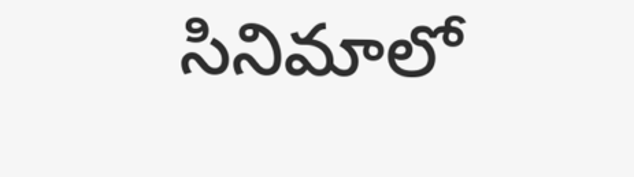సినిమాలో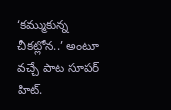‘కమ్ముకున్న చీకట్లోన..’ అంటూ వచ్చే పాట సూపర్ హిట్.